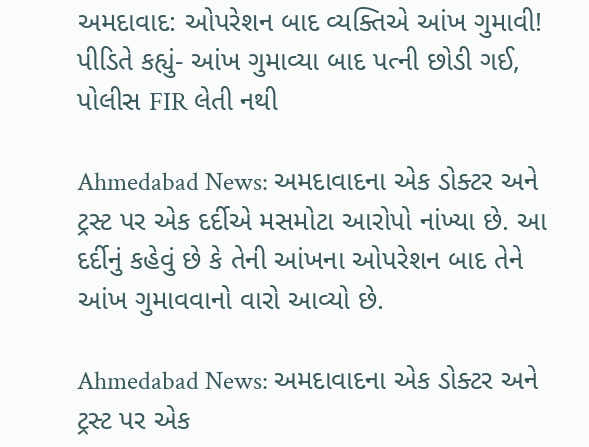અમદાવાદ: ઓપરેશન બાદ વ્યક્તિએ આંખ ગુમાવી! પીડિતે કહ્યું- આંખ ગુમાવ્યા બાદ પત્ની છોડી ગઈ, પોલીસ FIR લેતી નથી

Ahmedabad News: અમદાવાદના એક ડોક્ટર અને ટ્રસ્ટ પર એક દર્દીએ મસમોટા આરોપો નાંખ્યા છે. આ દર્દીનું કહેવું છે કે તેની આંખના ઓપરેશન બાદ તેને આંખ ગુમાવવાનો વારો આવ્યો છે.

Ahmedabad News: અમદાવાદના એક ડોક્ટર અને ટ્રસ્ટ પર એક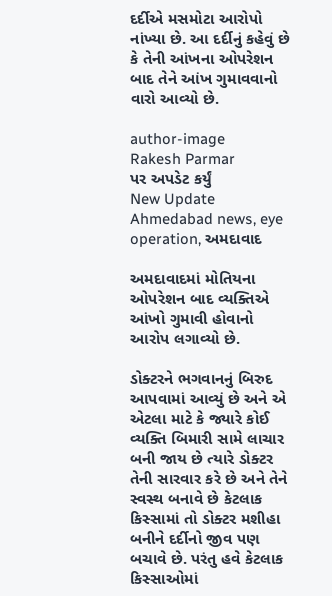દર્દીએ મસમોટા આરોપો નાંખ્યા છે. આ દર્દીનું કહેવું છે કે તેની આંખના ઓપરેશન બાદ તેને આંખ ગુમાવવાનો વારો આવ્યો છે.

author-image
Rakesh Parmar
પર અપડેટ કર્યું
New Update
Ahmedabad news, eye operation, અમદાવાદ

અમદાવાદમાં મોતિયના ઓપરેશન બાદ વ્યક્તિએ આંખો ગુમાવી હોવાનો આરોપ લગાવ્યો છે.

ડોક્ટરને ભગવાનનું બિરુદ આપવામાં આવ્યું છે અને એ એટલા માટે કે જ્યારે કોઈ વ્યક્તિ બિમારી સામે લાચાર બની જાય છે ત્યારે ડોક્ટર તેની સારવાર કરે છે અને તેને સ્વસ્થ બનાવે છે કેટલાક કિસ્સામાં તો ડોક્ટર મશીહા બનીને દર્દીનો જીવ પણ બચાવે છે. પરંતુ હવે કેટલાક કિસ્સાઓમાં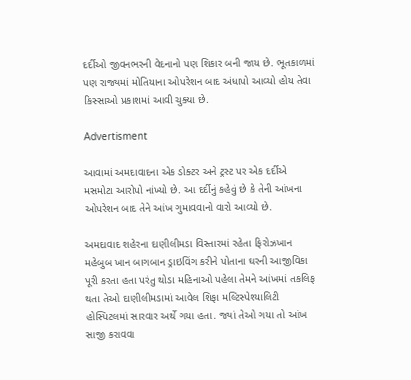દર્દીઓ જીવનભરની વેદનાનો પણ શિકાર બની જાય છે. ભૂતકાળમાં પણ રાજ્યમાં મોતિયાના ઓપરેશન બાદ અંધાપો આવ્યો હોય તેવા કિસ્સાઓ પ્રકાશમાં આવી ચુક્યા છે.

Advertisment

આવામાં અમદાવાદના એક ડોક્ટર અને ટ્રસ્ટ પર એક દર્દીએ મસમોટા આરોપો નાંખ્યો છે. આ દર્દીનું કહેવું છે કે તેની આંખના ઓપરેશન બાદ તેને આંખ ગુમાવવાનો વારો આવ્યો છે.

અમદાવાદ શહેરના દાણીલીમડા વિસ્તારમાં રહેતા ફિરોઝખાન મહેબુબ ખાન બાગબાન ડ્રાઇવિંગ કરીને પોતાના ઘરની આજીવિકા પૂરી કરતા હતા પરંતુ થોડા મહિનાઓ પહેલા તેમને આંખમાં તકલિફ થતા તેઓ દાણીલીમડામાં આવેલ શિફા મલ્ટિસ્પેશ્યાલિટી હોસ્પિટલમાં સારવાર અર્થે ગયા હતા. જ્યાં તેઓ ગયા તો આંખ સાજી કરાવવા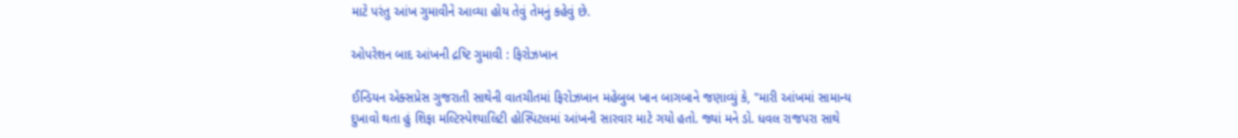માટે પરંતુ આંખ ગુમાવીને આવ્યા હોય તેવું તેમનું કહેવું છે.

ઓપરેશન બાદ આંખની દ્રષ્ટિ ગુમાવી : ફિરોઝખાન

ઈન્ડિયન એક્સપ્રેસ ગુજરાતી સાથેની વાતચીતમાં ફિરોઝખાન મહેબુબ ખાન બાગબાને જણાવ્યું કે, "મારી આંખમાં સામાન્ય દુખાવો થતા હું શિફા મલ્ટિસ્પેશ્યાલિટી હોસ્પિટલમાં આંખની સારવાર માટે ગયો હતો. જ્યાં મને ડો. ધવલ રાજપરા સાથે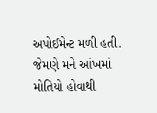અપોઈમેન્ટ મળી હતી. જેમણે મને આંખમાં મોતિયો હોવાથી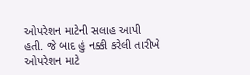ઓપરેશન માટેની સલાહ આપી હતી. જે બાદ હું નક્કી કરેલી તારીખે ઓપરેશન માટે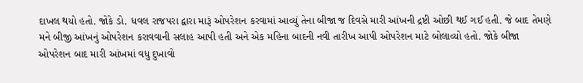દાખલ થયો હતો. જોકે ડો. ધવલ રાજપરા દ્વારા મારૂં ઓપરેશન કરવામાં આવ્યું તેના બીજા જ દિવસે મારી આંખની દ્રષ્ટી ઓછી થઈ ગઈ હતી. જે બાદ તેમણે મને બીજી આંખનું ઓપરેશન કરાવવાની સલાહ આપી હતી અને એક મહિના બાદની નવી તારીખ આપી ઓપરેશન માટે બોલાવ્યો હતો. જોકે બીજા ઓપરેશન બાદ મારી આંખમાં વધુ દુખાવો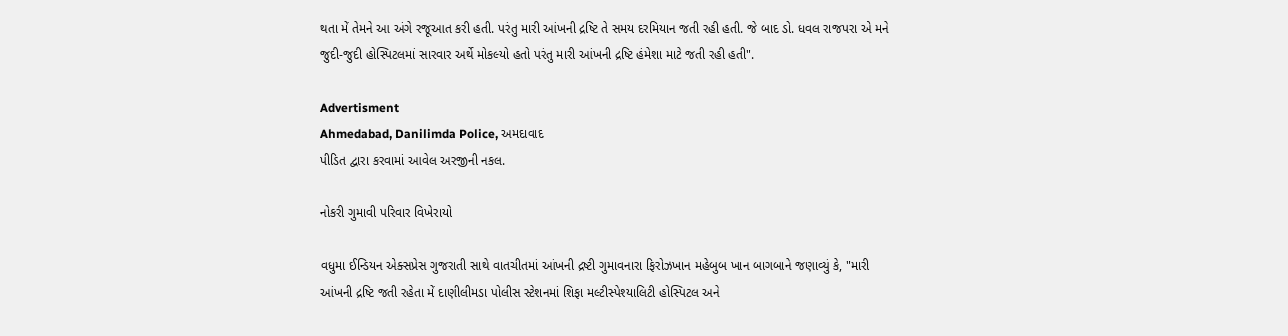થતા મેં તેમને આ અંગે રજૂઆત કરી હતી. પરંતુ મારી આંખની દ્રષ્ટિ તે સમય દરમિયાન જતી રહી હતી. જે બાદ ડો. ધવલ રાજપરા એ મને જુદી-જુદી હોસ્પિટલમાં સારવાર અર્થે મોકલ્યો હતો પરંતુ મારી આંખની દ્રષ્ટિ હંમેશા માટે જતી રહી હતી".

Advertisment
Ahmedabad, Danilimda Police, અમદાવાદ
પીડિત દ્વારા કરવામાં આવેલ અરજીની નકલ.

નોકરી ગુમાવી પરિવાર વિખેરાયો

વધુમા ઈન્ડિયન એક્સપ્રેસ ગુજરાતી સાથે વાતચીતમાં આંખની દ્રષ્ટી ગુમાવનારા ફિરોઝખાન મહેબુબ ખાન બાગબાને જણાવ્યું કે, "મારી આંખની દ્રષ્ટિ જતી રહેતા મેં દાણીલીમડા પોલીસ સ્ટેશનમાં શિફા મલ્ટીસ્પેશ્યાલિટી હોસ્પિટલ અને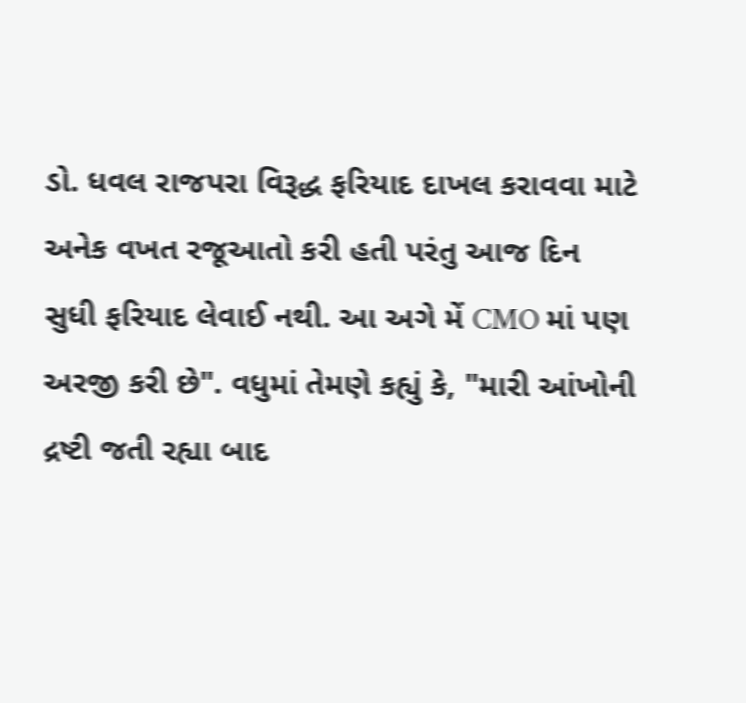ડો. ધવલ રાજપરા વિરૂદ્ધ ફરિયાદ દાખલ કરાવવા માટે અનેક વખત રજૂઆતો કરી હતી પરંતુ આજ દિન સુધી ફરિયાદ લેવાઈ નથી. આ અગે મેં CMO માં પણ અરજી કરી છે". વધુમાં તેમણે કહ્યું કે, "મારી આંખોની દ્રષ્ટી જતી રહ્યા બાદ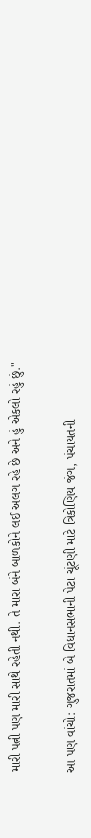મારી પત્ની પણ મારી સાથે રહેતી નથી. તે મારા બંને બાળકોને લઈ અલગ રહે છે અને હું એકલો રહું છું."

આ પણ વાંચો: ગુજરાતમાં બે વિધાનસભાની પેટા ચૂંટણી માટે ત્રિકોણિય જંગ, પંચાયતની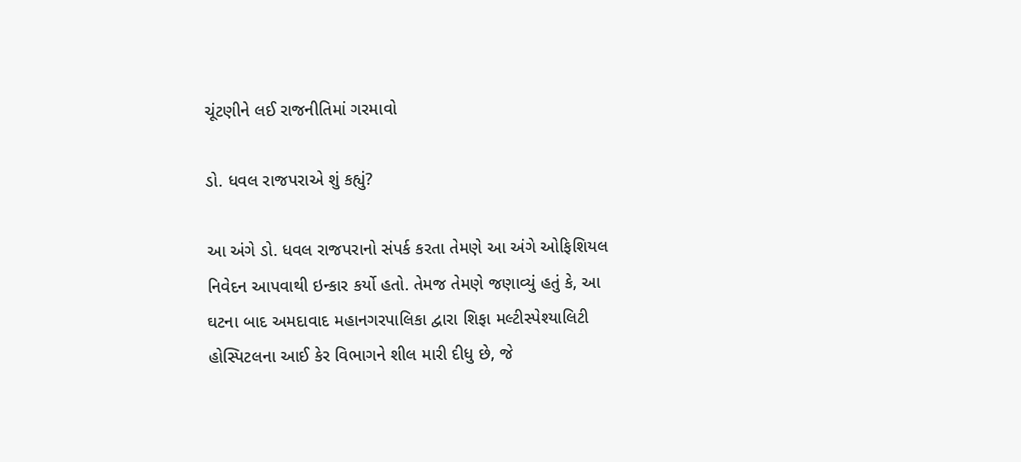ચૂંટણીને લઈ રાજનીતિમાં ગરમાવો

ડો. ધવલ રાજપરાએ શું કહ્યું?

આ અંગે ડો. ધવલ રાજપરાનો સંપર્ક કરતા તેમણે આ અંગે ઓફિશિયલ નિવેદન આપવાથી ઇન્કાર કર્યો હતો. તેમજ તેમણે જણાવ્યું હતું કે, આ ઘટના બાદ અમદાવાદ મહાનગરપાલિકા દ્વારા શિફા મલ્ટીસ્પેશ્યાલિટી હોસ્પિટલના આઈ કેર વિભાગને શીલ મારી દીધુ છે, જે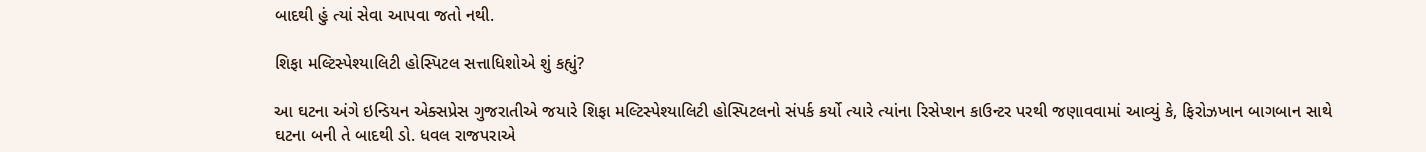બાદથી હું ત્યાં સેવા આપવા જતો નથી.

શિફા મલ્ટિસ્પેશ્યાલિટી હોસ્પિટલ સત્તાધિશોએ શું કહ્યું?

આ ઘટના અંગે ઇન્ડિયન એક્સપ્રેસ ગુજરાતીએ જયારે શિફા મલ્ટિસ્પેશ્યાલિટી હોસ્પિટલનો સંપર્ક કર્યો ત્યારે ત્યાંના રિસેપ્શન કાઉન્ટર પરથી જણાવવામાં આવ્યું કે, ફિરોઝખાન બાગબાન સાથે ઘટના બની તે બાદથી ડો. ધવલ રાજપરાએ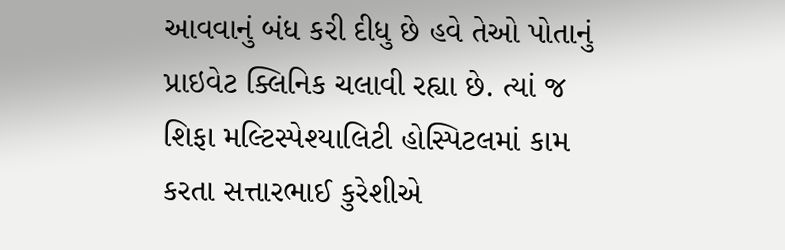આવવાનું બંધ કરી દીધુ છે હવે તેઓ પોતાનું પ્રાઇવેટ ક્લિનિક ચલાવી રહ્યા છે. ત્યાં જ શિફા મલ્ટિસ્પેશ્યાલિટી હોસ્પિટલમાં કામ કરતા સત્તારભાઈ કુરેશીએ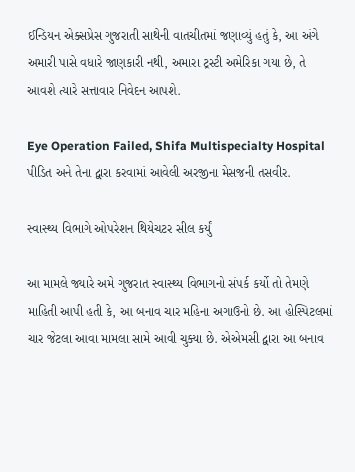ઈન્ડિયન એક્સપ્રેસ ગુજરાતી સાથેની વાતચીતમાં જણાવ્યું હતું કે, આ અંગે અમારી પાસે વધારે જાણકારી નથી, અમારા ટ્રસ્ટી અમેરિકા ગયા છે, તે આવશે ત્યારે સત્તાવાર નિવેદન આપશે.

Eye Operation Failed, Shifa Multispecialty Hospital
પીડિત અને તેના દ્વારા કરવામાં આવેલી અરજીના મેસજની તસવીર.

સ્વાસ્થ્ય વિભાગે ઓપરેશન થિયેચટર સીલ કર્યું

આ મામલે જ્યારે અમે ગુજરાત સ્વાસ્થ્ય વિભાગનો સંપર્ક કર્યો તો તેમણે માહિતી આપી હતી કે, આ બનાવ ચાર મહિના અગાઉનો છે. આ હોસ્પિટલમાં ચાર જેટલા આવા મામલા સામે આવી ચુક્યા છે. એએમસી દ્વારા આ બનાવ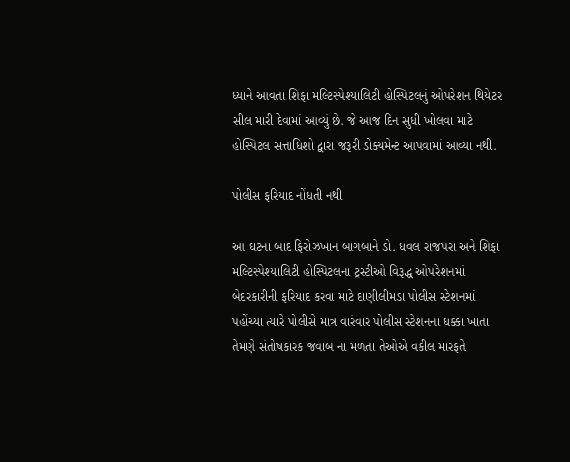ધ્યાને આવતા શિફા મલ્ટિસ્પેશ્યાલિટી હોસ્પિટલનું ઓપરેશન થિયેટર સીલ મારી દેવામાં આવ્યું છે. જે આજ દિન સુધી ખોલવા માટે હોસ્પિટલ સત્તાધિશો દ્વારા જરૂરી ડોક્યમેન્ટ આપવામાં આવ્યા નથી.

પોલીસ ફરિયાદ નોંધતી નથી

આ ઘટના બાદ ફિરોઝખાન બાગબાને ડો. ધવલ રાજપરા અને શિફા મલ્ટિસ્પેશ્યાલિટી હોસ્પિટલના ટ્રસ્ટીઓ વિરૂદ્ધ ઓપરેશનમાં બેદરકારીની ફરિયાદ કરવા માટે દાણીલીમડા પોલીસ સ્ટેશનમાં પહોંચ્યા ત્યારે પોલીસે માત્ર વારંવાર પોલીસ સ્ટેશનના ધક્કા ખાતા તેમણે સંતોષકારક જવાબ ના મળતા તેઓએ વકીલ મારફતે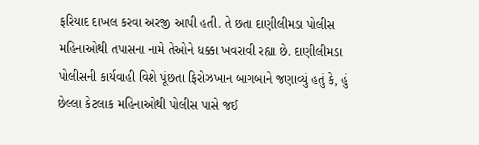ફરિયાદ દાખલ કરવા અરજી આપી હતી. તે છતા દાણીલીમડા પોલીસ મહિનાઓથી તપાસના નામે તેઓને ધક્કા ખવરાવી રહ્યા છે. દાણીલીમડા પોલીસની કાર્યવાહી વિશે પૂંછતા ફિરોઝખાન બાગબાને જણાવ્યું હતું કે, હું છેલ્લા કેટલાક મહિનાઓથી પોલીસ પાસે જઈ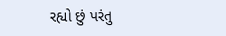રહ્યો છું પરંતુ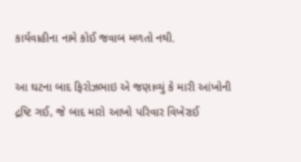કાર્યવાહીના નામે કોઈ જવાબ મળતો નથી.

આ ઘટના બાદ ફિરોઝભાઇ એ જણાવ્યું કે મારી આંખોની દ્રષ્ટિ ગઈ, જે બાદ મારો આખો પરિવાર વિખેરાઈ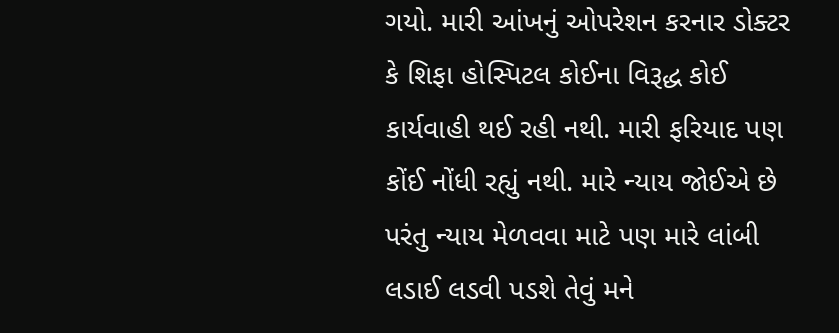ગયો. મારી આંખનું ઓપરેશન કરનાર ડોક્ટર કે શિફા હોસ્પિટલ કોઈના વિરૂદ્ધ કોઈ કાર્યવાહી થઈ રહી નથી. મારી ફરિયાદ પણ કોંઈ નોંધી રહ્યું નથી. મારે ન્યાય જોઈએ છે પરંતુ ન્યાય મેળવવા માટે પણ મારે લાંબી લડાઈ લડવી પડશે તેવું મને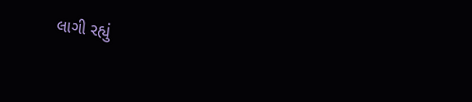લાગી રહ્યું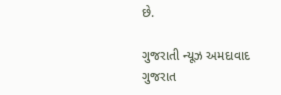છે.

ગુજરાતી ન્યૂઝ અમદાવાદ ગુજરાત